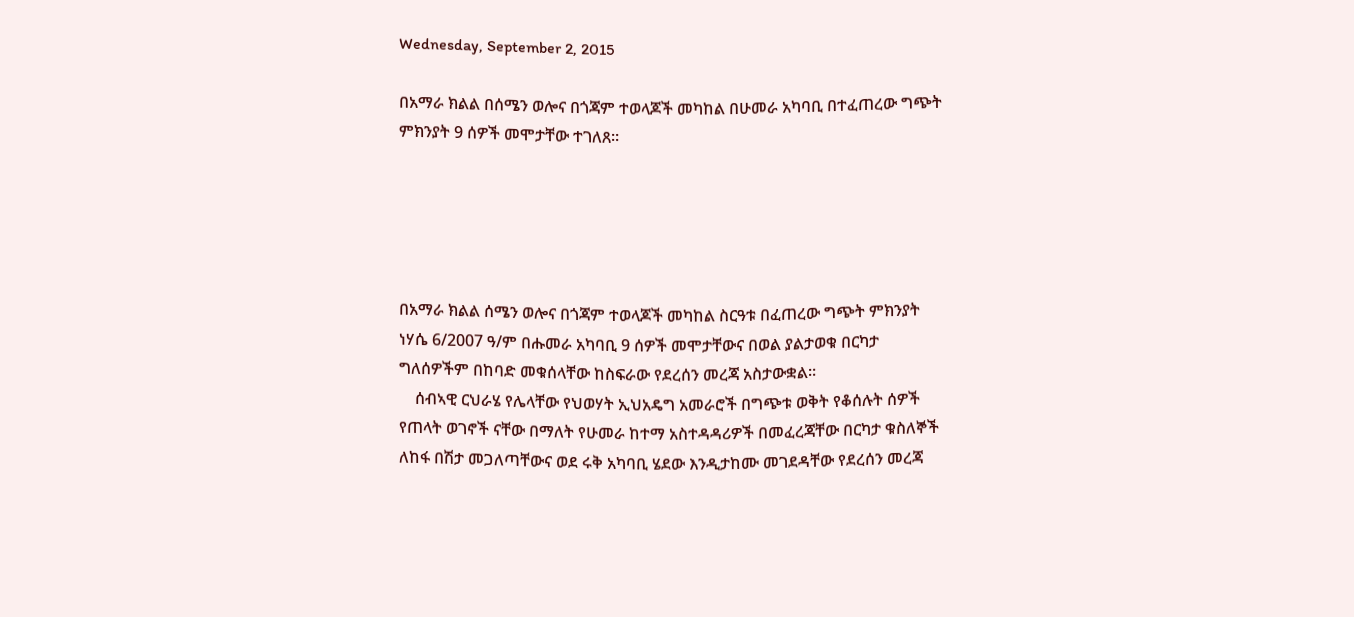Wednesday, September 2, 2015

በአማራ ክልል በሰሜን ወሎና በጎጃም ተወላጆች መካከል በሁመራ አካባቢ በተፈጠረው ግጭት ምክንያት 9 ሰዎች መሞታቸው ተገለጸ።





በአማራ ክልል ሰሜን ወሎና በጎጃም ተወላጆች መካከል ስርዓቱ በፈጠረው ግጭት ምክንያት ነሃሴ 6/2007 ዓ/ም በሑመራ አካባቢ 9 ሰዎች መሞታቸውና በወል ያልታወቁ በርካታ ግለሰዎችም በከባድ መቁሰላቸው ከስፍራው የደረሰን መረጃ አስታውቋል።
    ሰብኣዊ ርህራሄ የሌላቸው የህወሃት ኢህአዴግ አመራሮች በግጭቱ ወቅት የቆሰሉት ሰዎች የጠላት ወገኖች ናቸው በማለት የሁመራ ከተማ አስተዳዳሪዎች በመፈረጃቸው በርካታ ቁስለኞች ለከፋ በሽታ መጋለጣቸውና ወደ ሩቅ አካባቢ ሄደው እንዲታከሙ መገደዳቸው የደረሰን መረጃ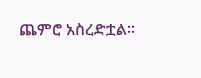ጨምሮ አስረድቷል።